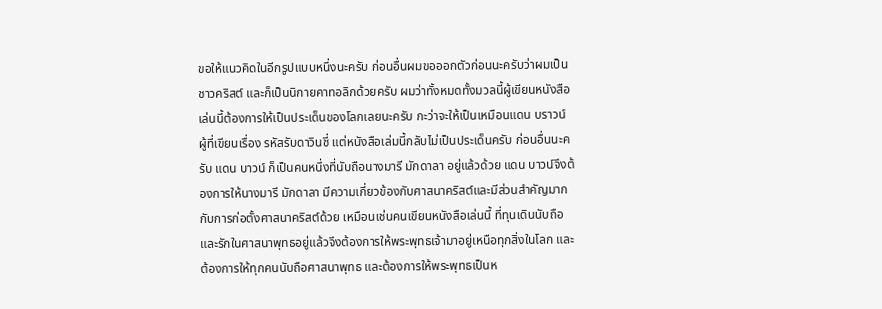ขอให้แนวคิดในอีกรูปแบบหนึ่งนะครับ ก่อนอื่นผมขอออกตัวก่อนนะครับว่าผมเป็นชาวคริสต์ และก็เป็นนิกายคาทอลิกด้วยครับ ผมว่าทั้งหมดทั้งมวลนี้ผู้เขียนหนังสือเล่นนี้ต้องการให้เป็นประเด็นของโลกเลยนะครับ กะว่าจะให้เป็นเหมือนแดน บราวน์ ผู้ที่เขียนเรื่อง รหัสรับดาวินชี่ แต่หนังสือเล่มนี้กลับไม่เป็นประเด็นครับ ก่อนอื่นนะครับ แดน บาวน์ ก็เป็นคนหนึ่งที่นับถือนางมารี มักดาลา อยู่แล้วด้วย แดน บาวน์จึงต้องการให้นางมารี มักดาลา มีความเกี่ยวข้องกับศาสนาคริสต์และมีส่วนสำคัญมากกับการก่อตั้งศาสนาคริสต์ด้วย เหมือนเช่นคนเขียนหนังสือเล่นนี้ ที่ทุนเดินนับถือและรักในศาสนาพุทธอยู่แล้วจึงต้องการให้พระพุทธเจ้ามาอยู่เหนือทุกสิ่งในโลก และต้องการให้ทุกคนนับถือศาสนาพุทธ และต้องการให้พระพุทธเป็นห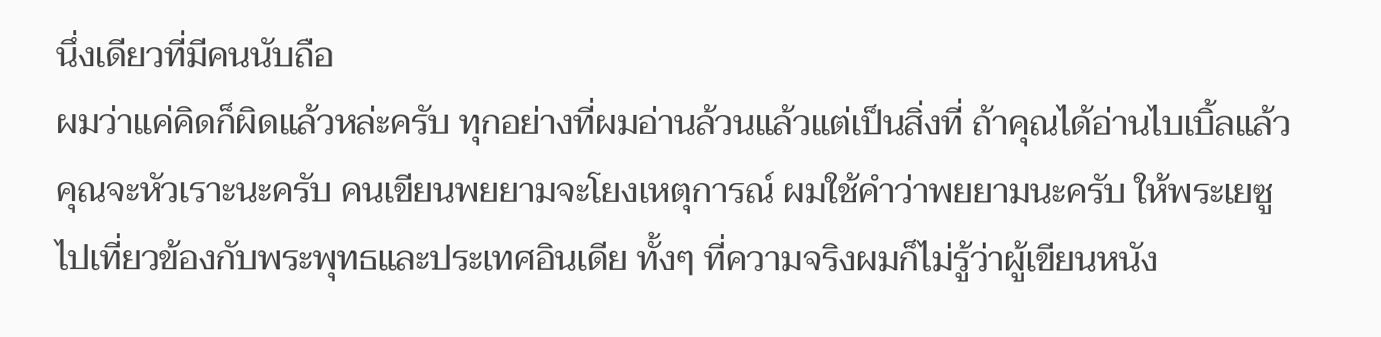นึ่งเดียวที่มีคนนับถือ
ผมว่าแค่คิดก็ผิดแล้วหล่ะครับ ทุกอย่างที่ผมอ่านล้วนแล้วแต่เป็นสิ่งที่ ถ้าคุณได้อ่านไบเบิ้ลแล้วคุณจะหัวเราะนะครับ คนเขียนพยยามจะโยงเหตุการณ์ ผมใช้คำว่าพยยามนะครับ ให้พระเยซูไปเที่ยวข้องกับพระพุทธและประเทศอินเดีย ทั้งๆ ที่ความจริงผมก็ไม่รู้ว่าผู้เขียนหนัง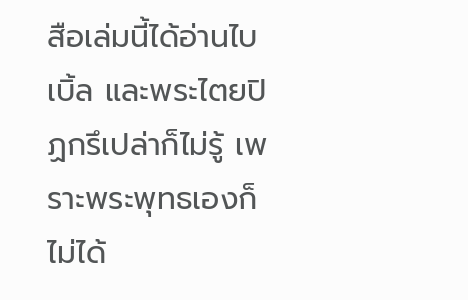สือเล่มนี้ได้อ่านไบเบิ้ล และพระไตยปิฏกรึเปล่าก็ไม่รู้ เพราะพระพุทธเองก็ไม่ได้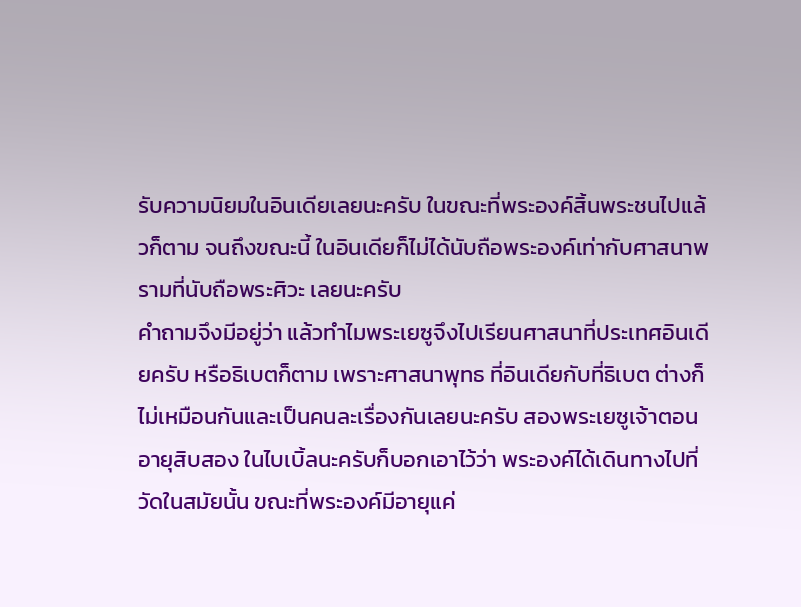รับความนิยมในอินเดียเลยนะครับ ในขณะที่พระองค์สิ้นพระชนไปแล้วก็ตาม จนถึงขณะนี้ ในอินเดียก็ไม่ได้นับถือพระองค์เท่ากับศาสนาพรามที่นับถือพระศิวะ เลยนะครับ
คำถามจึงมีอยู่ว่า แล้วทำไมพระเยซูจึงไปเรียนศาสนาที่ประเทศอินเดียครับ หรือธิเบตก็ตาม เพราะศาสนาพุทธ ที่อินเดียกับที่ธิเบต ต่างก็ไม่เหมือนกันและเป็นคนละเรื่องกันเลยนะครับ สองพระเยซูเจ้าตอนอายุสิบสอง ในไบเบิ้ลนะครับก็บอกเอาไว้ว่า พระองค์ได้เดินทางไปที่วัดในสมัยนั้น ขณะที่พระองค์มีอายุแค่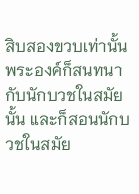สิบสองขวบเท่านั้น พระองค์ก็สนทนากับนักบวชในสมัยนั้น และก็สอนนักบวชในสมัย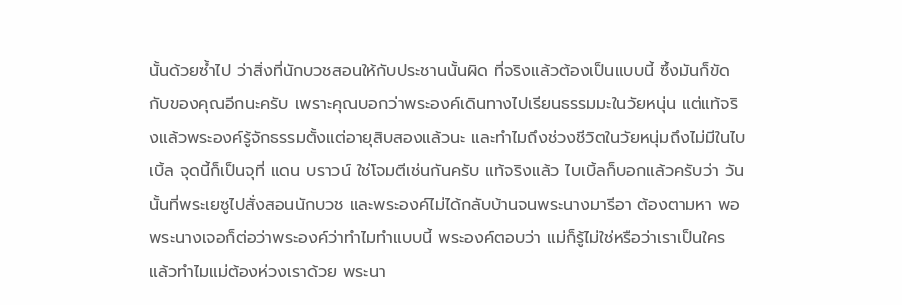นั้นด้วยซ้ำไป ว่าสิ่งที่นักบวชสอนให้กับประชานนั้นผิด ที่จริงแล้วต้องเป็นแบบนี้ ซึ้งมันก็ขัดกับของคุณอีกนะครับ เพราะคุณบอกว่าพระองค์เดินทางไปเรียนธรรมมะในวัยหนุ่น แต่แท้จริงแล้วพระองค์รู้จักธรรมตั้งแต่อายุสิบสองแล้วนะ และทำไมถึงช่วงชีวิตในวัยหนุ่มถึงไม่มีในไบเบิ้ล จุดนี้ก็เป็นจุที่ แดน บราวน์ ใช่โจมตีเช่นกันครับ แท้จริงแล้ว ไบเบิ้ลก็บอกแล้วครับว่า วันนั้นที่พระเยซูไปสั่งสอนนักบวช และพระองค์ไม่ได้กลับบ้านจนพระนางมารีอา ต้องตามหา พอพระนางเจอก็ต่อว่าพระองค์ว่าทำไมทำแบบนี้ พระองค์ตอบว่า แม่ก็รู้ไม่ใช่หรือว่าเราเป็นใคร แล้วทำไมแม่ต้องห่วงเราด้วย พระนา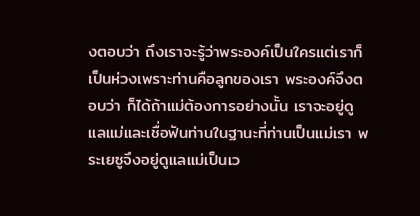งตอบว่า ถึงเราจะรู้ว่าพระองค์เป็นใครแต่เราก็เป็นห่วงเพราะท่านคือลูกของเรา พระองค์จึงตอบว่า ก็ได้ถ้าแม่ต้องการอย่างนั้น เราจะอยู่ดูแลแม่และเชื่อฟันท่านในฐานะที่ท่านเป็นแม่เรา พระเยซูจึงอยู่ดูแลแม่เป็นเว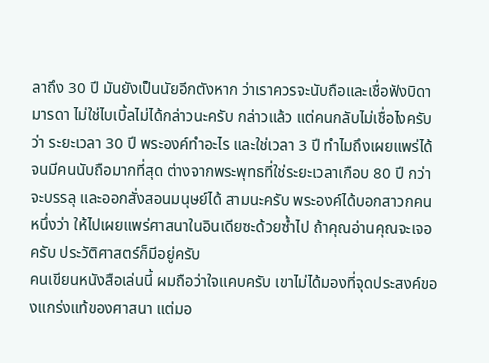ลาถึง 30 ปี มันยังเป็นนัยอีกตังหาก ว่าเราควรจะนับถือและเชื่อฟังบิดามารดา ไม่ใช่ไบเบิ้ลไม่ได้กล่าวนะครับ กล่าวแล้ว แต่คนกลับไม่เชื่อไงครับว่า ระยะเวลา 30 ปี พระองค์ทำอะไร และใช่เวลา 3 ปี ทำไมถึงเผยแพร่ได้จนมีคนนับถือมากที่สุด ต่างจากพระพุทธที่ใช่ระยะเวลาเกือบ 80 ปี กว่าจะบรรลุ และออกสั่งสอนมนุษย์ได้ สามนะครับ พระองค์ได้บอกสาวกคนหนึ่งว่า ให้ไปเผยแพร่ศาสนาในอินเดียซะด้วยซ้ำไป ถ้าคุณอ่านคุณจะเจอครับ ประวัติศาสตร์ก็มีอยู่ครับ
คนเขียนหนังสือเล่นนี้ ผมถือว่าใจแคบครับ เขาไม่ได้มองที่จุดประสงค์ของแกร่งแท้ของศาสนา แต่มอ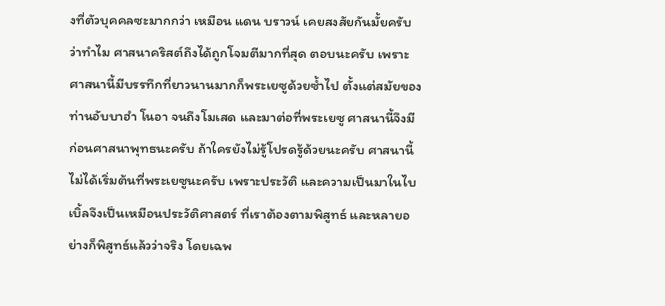งที่ตัวบุคคลซะมากกว่า เหมือน แดน บราวน์ เคยสงสัยกันมั้ยครับว่าทำไม ศาสนาคริสต์ถึงได้ถูกโจมตีมากที่สุด ตอบนะครับ เพราะศาสนานี้มีบรรทึกที่ยาวนานมากก็พระเยซูด้วยซ้ำไป ตั้งแต่สมัยของท่านอับบาฮำ โนอา จนถึงโมเสด และมาต่อที่พระเยซู ศาสนานี้จึงมีก่อนศาสนาพุทธนะครับ ถ้าใครยังไม่รู้โปรดรู้ด้วยนะครับ ศาสนานี้ไม่ได้เริ่มต้นที่พระเยซูนะครับ เพราะประวัติ และความเป็นมาในไบเบิ้ลจึงเป็นเหมือนประวัติศาสตร์ ที่เราต้องตามพิสูทธ์ และหลายอย่างก็พิสูทธ์แล้วว่าจริง โดยเฉพ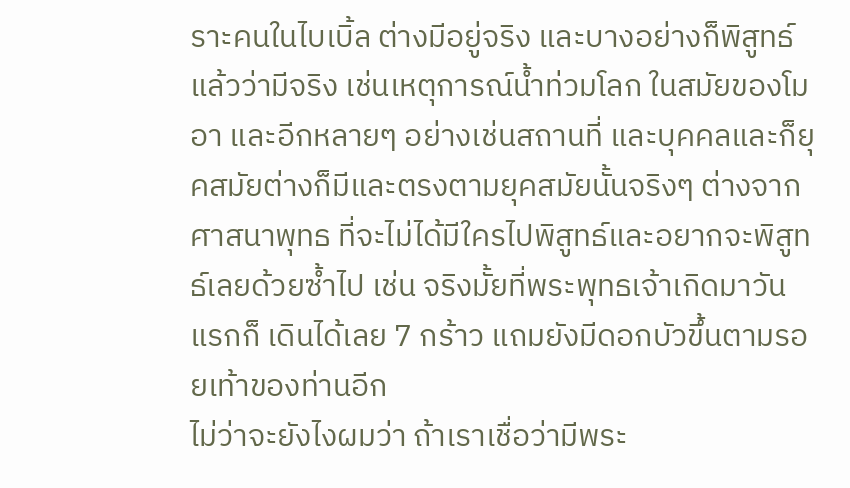ราะคนในไบเบิ้ล ต่างมีอยู่จริง และบางอย่างก็พิสูทธ์แล้วว่ามีจริง เช่นเหตุการณ์น้ำท่วมโลก ในสมัยของโมอา และอีกหลายๆ อย่างเช่นสถานที่ และบุคคลและก็ยุคสมัยต่างก็มีและตรงตามยุคสมัยนั้นจริงๆ ต่างจากศาสนาพุทธ ที่จะไม่ได้มีใครไปพิสูทธ์และอยากจะพิสูทธ์เลยด้วยซ้ำไป เช่น จริงมั้ยที่พระพุทธเจ้าเกิดมาวันแรกก็ เดินได้เลย 7 กร้าว แถมยังมีดอกบัวขึ้นตามรอยเท้าของท่านอีก
ไม่ว่าจะยังไงผมว่า ถ้าเราเชื่อว่ามีพระ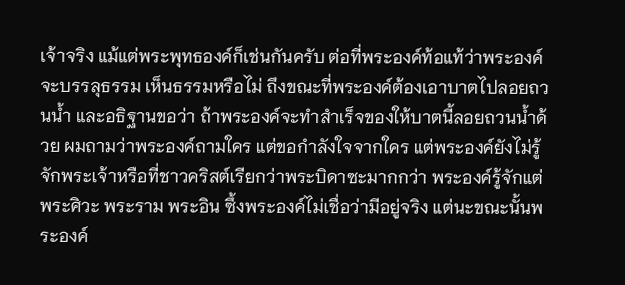เจ้าจริง แม้แต่พระพุทธองค์ก็เช่นกันครับ ต่อที่พระองค์ท้อแท้ว่าพระองค์จะบรรลุธรรม เห็นธรรมหรือไม่ ถึงขณะที่พระองค์ต้องเอาบาตไปลอยถวนน้ำ และอธิฐานขอว่า ถ้าพระองค์จะทำสำเร็จของให้บาตนี้ลอยถวนน้ำด้วย ผมถามว่าพระองค์ถามใคร แต่ขอกำลังใจจากใคร แต่พระองค์ยังไม่รู้จักพระเจ้าหรือที่ชาวคริสต์เรียกว่าพระบิดาซะมากกว่า พระองค์รู้จักแต่พระศิวะ พระราม พระอิน ซึ้งพระองค์ไม่เชื่อว่ามีอยู่จริง แต่นะขณะนั้นพระองค์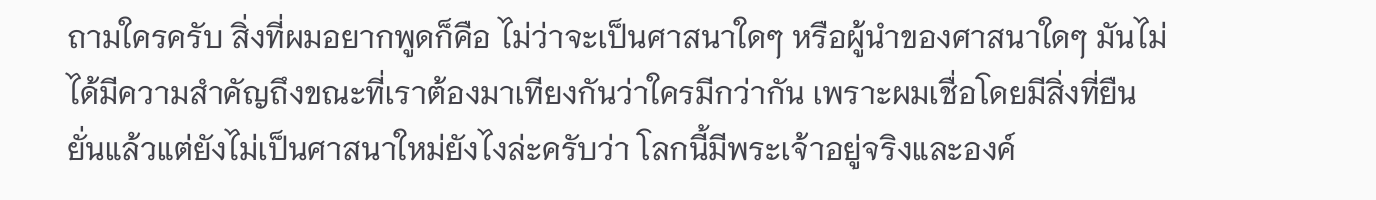ถามใครครับ สิ่งที่ผมอยากพูดก็คือ ไม่ว่าจะเป็นศาสนาใดๆ หรือผู้นำของศาสนาใดๆ มันไม่ได้มีความสำคัญถึงขณะที่เราต้องมาเทียงกันว่าใครมีกว่ากัน เพราะผมเชื่อโดยมีสิ่งที่ยืนยั่นแล้วแต่ยังไม่เป็นศาสนาใหม่ยังไงล่ะครับว่า โลกนี้มีพระเจ้าอยู่จริงและองค์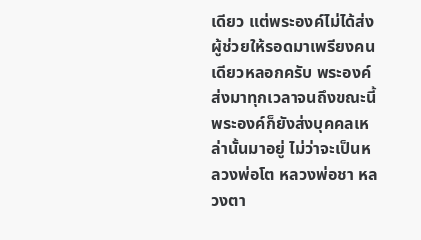เดียว แต่พระองค์ไม่ได้ส่งผู้ช่วยให้รอดมาเพรียงคนเดียวหลอกครับ พระองค์ส่งมาทุกเวลาจนถึงขณะนี้พระองค์ก็ยังส่งบุคคลเหล่านั้นมาอยู่ ไม่ว่าจะเป็นหลวงพ่อโต หลวงพ่อชา หลวงตา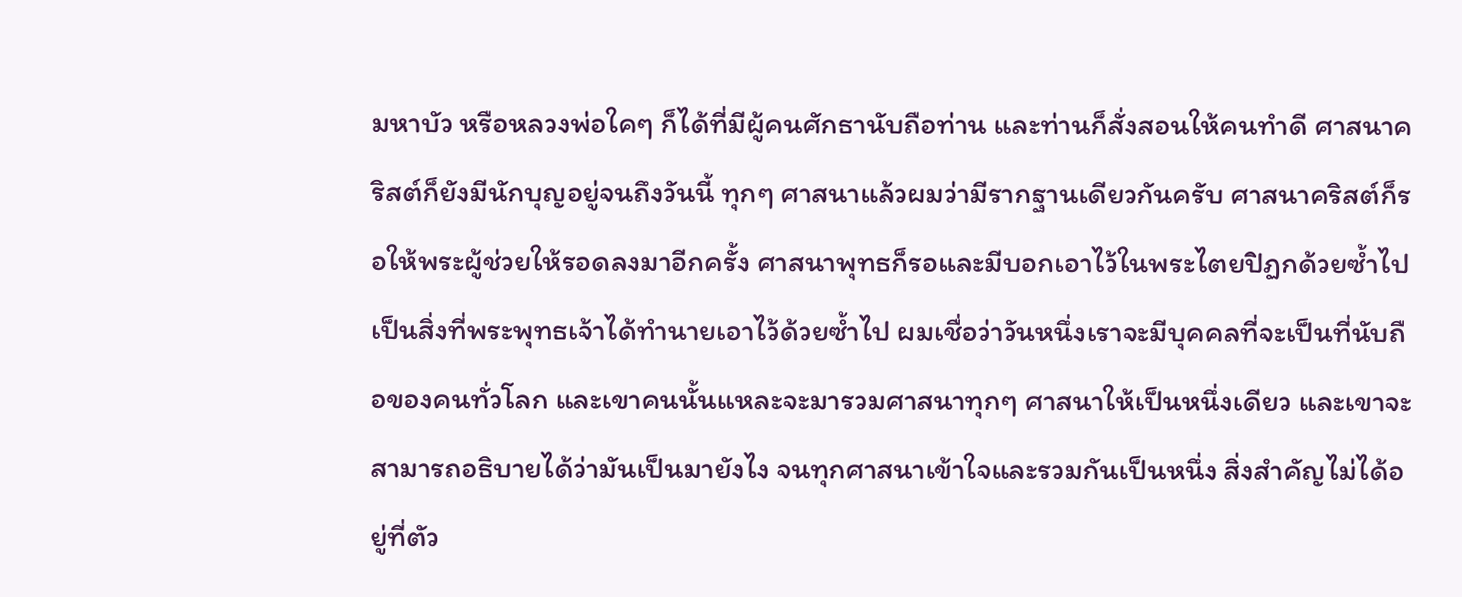มหาบัว หรือหลวงพ่อใคๆ ก็ได้ที่มีผู้คนศักธานับถือท่าน และท่านก็สั่งสอนให้คนทำดี ศาสนาคริสต์ก็ยังมีนักบุญอยู่จนถึงวันนี้ ทุกๆ ศาสนาแล้วผมว่ามีรากฐานเดียวกันครับ ศาสนาคริสต์ก็รอให้พระผู้ช่วยให้รอดลงมาอีกครั้ง ศาสนาพุทธก็รอและมีบอกเอาไว้ในพระไตยปิฏกด้วยซ้ำไปเป็นสิ่งที่พระพุทธเจ้าได้ทำนายเอาไว้ด้วยซ้ำไป ผมเชื่อว่าวันหนึ่งเราจะมีบุคคลที่จะเป็นที่นับถือของคนทั่วโลก และเขาคนนั้นแหละจะมารวมศาสนาทุกๆ ศาสนาให้เป็นหนึ่งเดียว และเขาจะสามารถอธิบายได้ว่ามันเป็นมายังไง จนทุกศาสนาเข้าใจและรวมกันเป็นหนึ่ง สิ่งสำคัญไม่ได้อยู่ที่ตัว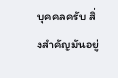บุคคลครับ สิ่งสำคัญมันอยู่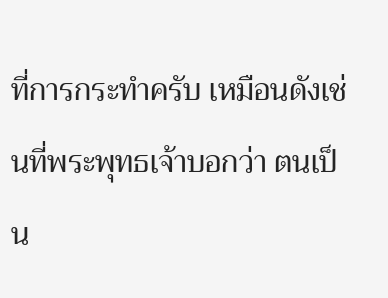ที่การกระทำครับ เหมือนดังเช่นที่พระพุทธเจ้าบอกว่า ตนเป็น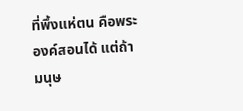ที่พึ้งแห่ตน คือพระองค์สอนได้ แต่ถ้ามนุษ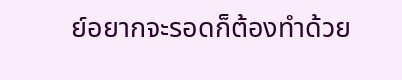ย์อยากจะรอดก็ต้องทำด้วย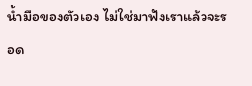น้ำมือของตัวเอง ไม่ใช่มาฟังเราแล้วจะรอด